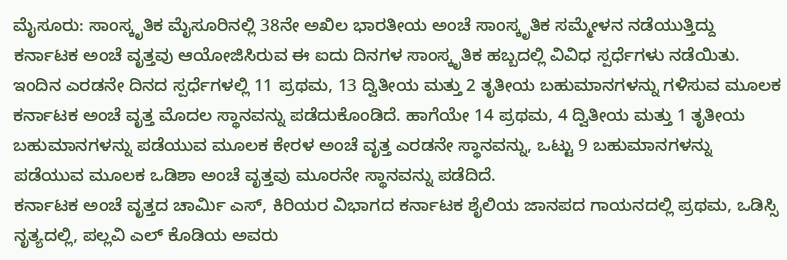ಮೈಸೂರು: ಸಾಂಸ್ಕೃತಿಕ ಮೈಸೂರಿನಲ್ಲಿ 38ನೇ ಅಖಿಲ ಭಾರತೀಯ ಅಂಚೆ ಸಾಂಸ್ಕೃತಿಕ ಸಮ್ಮೇಳನ ನಡೆಯುತ್ತಿದ್ದು ಕರ್ನಾಟಕ ಅಂಚೆ ವೃತ್ತವು ಆಯೋಜಿಸಿರುವ ಈ ಐದು ದಿನಗಳ ಸಾಂಸ್ಕೃತಿಕ ಹಬ್ಬದಲ್ಲಿ ವಿವಿಧ ಸ್ಪರ್ಧೆಗಳು ನಡೆಯಿತು.
ಇಂದಿನ ಎರಡನೇ ದಿನದ ಸ್ಪರ್ಧೆಗಳಲ್ಲಿ 11 ಪ್ರಥಮ, 13 ದ್ವಿತೀಯ ಮತ್ತು 2 ತೃತೀಯ ಬಹುಮಾನಗಳನ್ನು ಗಳಿಸುವ ಮೂಲಕ ಕರ್ನಾಟಕ ಅಂಚೆ ವೃತ್ತ ಮೊದಲ ಸ್ಥಾನವನ್ನು ಪಡೆದುಕೊಂಡಿದೆ. ಹಾಗೆಯೇ 14 ಪ್ರಥಮ, 4 ದ್ವಿತೀಯ ಮತ್ತು 1 ತೃತೀಯ ಬಹುಮಾನಗಳನ್ನು ಪಡೆಯುವ ಮೂಲಕ ಕೇರಳ ಅಂಚೆ ವೃತ್ತ ಎರಡನೇ ಸ್ಥಾನವನ್ನು, ಒಟ್ಟು 9 ಬಹುಮಾನಗಳನ್ನು ಪಡೆಯುವ ಮೂಲಕ ಒಡಿಶಾ ಅಂಚೆ ವೃತ್ತವು ಮೂರನೇ ಸ್ಥಾನವನ್ನು ಪಡೆದಿದೆ.
ಕರ್ನಾಟಕ ಅಂಚೆ ವೃತ್ತದ ಚಾರ್ಮಿ ಎಸ್, ಕಿರಿಯರ ವಿಭಾಗದ ಕರ್ನಾಟಕ ಶೈಲಿಯ ಜಾನಪದ ಗಾಯನದಲ್ಲಿ ಪ್ರಥಮ, ಒಡಿಸ್ಸಿ ನೃತ್ಯದಲ್ಲಿ, ಪಲ್ಲವಿ ಎಲ್ ಕೊಡಿಯ ಅವರು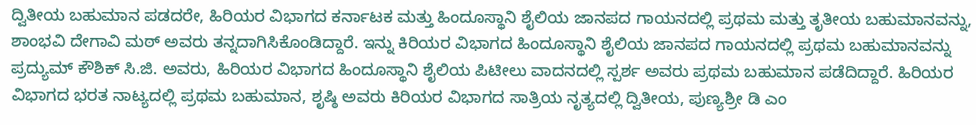ದ್ವಿತೀಯ ಬಹುಮಾನ ಪಡದರೇ, ಹಿರಿಯರ ವಿಭಾಗದ ಕರ್ನಾಟಕ ಮತ್ತು ಹಿಂದೂಸ್ಥಾನಿ ಶೈಲಿಯ ಜಾನಪದ ಗಾಯನದಲ್ಲಿ ಪ್ರಥಮ ಮತ್ತು ತೃತೀಯ ಬಹುಮಾನವನ್ನು, ಶಾಂಭವಿ ದೇಗಾವಿ ಮಠ್ ಅವರು ತನ್ನದಾಗಿಸಿಕೊಂಡಿದ್ದಾರೆ. ಇನ್ನು ಕಿರಿಯರ ವಿಭಾಗದ ಹಿಂದೂಸ್ಥಾನಿ ಶೈಲಿಯ ಜಾನಪದ ಗಾಯನದಲ್ಲಿ ಪ್ರಥಮ ಬಹುಮಾನವನ್ನು ಪ್ರದ್ಯುಮ್ ಕೌಶಿಕ್ ಸಿ.ಜಿ. ಅವರು, ಹಿರಿಯರ ವಿಭಾಗದ ಹಿಂದೂಸ್ಥಾನಿ ಶೈಲಿಯ ಪಿಟೀಲು ವಾದನದಲ್ಲಿ ಸ್ಪರ್ಶ ಅವರು ಪ್ರಥಮ ಬಹುಮಾನ ಪಡೆದಿದ್ದಾರೆ. ಹಿರಿಯರ ವಿಭಾಗದ ಭರತ ನಾಟ್ಯದಲ್ಲಿ ಪ್ರಥಮ ಬಹುಮಾನ, ಶೃಷ್ಠಿ ಅವರು ಕಿರಿಯರ ವಿಭಾಗದ ಸಾತ್ರಿಯ ನೃತ್ಯದಲ್ಲಿ ದ್ವಿತೀಯ, ಪುಣ್ಯಶ್ರೀ ಡಿ ಎಂ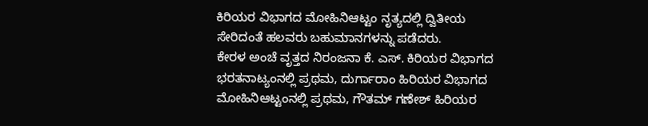ಕಿರಿಯರ ವಿಭಾಗದ ಮೋಹಿನಿಆಟ್ಟಂ ನೃತ್ಯದಲ್ಲಿ ದ್ವಿತೀಯ ಸೇರಿದಂತೆ ಹಲವರು ಬಹುಮಾನಗಳನ್ನು ಪಡೆದರು.
ಕೇರಳ ಅಂಚೆ ವೃತ್ತದ ನಿರಂಜನಾ ಕೆ. ಎಸ್. ಕಿರಿಯರ ವಿಭಾಗದ ಭರತನಾಟ್ಯಂನಲ್ಲಿ ಪ್ರಥಮ, ದುರ್ಗಾರಾಂ ಹಿರಿಯರ ವಿಭಾಗದ ಮೋಹಿನಿಆಟ್ಟಂನಲ್ಲಿ ಪ್ರಥಮ, ಗೌತಮ್ ಗಣೇಶ್ ಹಿರಿಯರ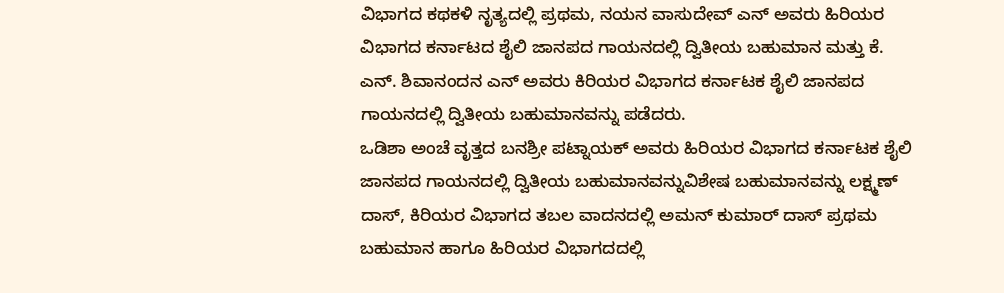ವಿಭಾಗದ ಕಥಕಳಿ ನೃತ್ಯದಲ್ಲಿ ಪ್ರಥಮ, ನಯನ ವಾಸುದೇವ್ ಎನ್ ಅವರು ಹಿರಿಯರ ವಿಭಾಗದ ಕರ್ನಾಟದ ಶೈಲಿ ಜಾನಪದ ಗಾಯನದಲ್ಲಿ ದ್ವಿತೀಯ ಬಹುಮಾನ ಮತ್ತು ಕೆ. ಎನ್. ಶಿವಾನಂದನ ಎನ್ ಅವರು ಕಿರಿಯರ ವಿಭಾಗದ ಕರ್ನಾಟಕ ಶೈಲಿ ಜಾನಪದ ಗಾಯನದಲ್ಲಿ ದ್ವಿತೀಯ ಬಹುಮಾನವನ್ನು ಪಡೆದರು.
ಒಡಿಶಾ ಅಂಚೆ ವೃತ್ತದ ಬನಶ್ರೀ ಪಟ್ನಾಯಕ್ ಅವರು ಹಿರಿಯರ ವಿಭಾಗದ ಕರ್ನಾಟಕ ಶೈಲಿ ಜಾನಪದ ಗಾಯನದಲ್ಲಿ ದ್ವಿತೀಯ ಬಹುಮಾನವನ್ನುವಿಶೇಷ ಬಹುಮಾನವನ್ನು ಲಕ್ಷ್ಮಣ್ ದಾಸ್, ಕಿರಿಯರ ವಿಭಾಗದ ತಬಲ ವಾದನದಲ್ಲಿ ಅಮನ್ ಕುಮಾರ್ ದಾಸ್ ಪ್ರಥಮ ಬಹುಮಾನ ಹಾಗೂ ಹಿರಿಯರ ವಿಭಾಗದದಲ್ಲಿ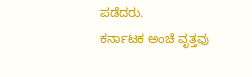ಪಡೆದರು.
ಕರ್ನಾಟಕ ಅಂಚೆ ವೃತ್ತವು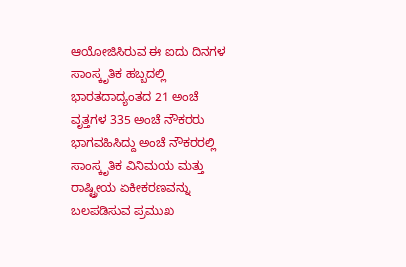ಆಯೋಜಿಸಿರುವ ಈ ಐದು ದಿನಗಳ ಸಾಂಸ್ಕೃತಿಕ ಹಬ್ಬದಲ್ಲಿ ಭಾರತದಾದ್ಯಂತದ 21 ಅಂಚೆ ವೃತ್ತಗಳ 335 ಅಂಚೆ ನೌಕರರು ಭಾಗವಹಿಸಿದ್ದು ಅಂಚೆ ನೌಕರರಲ್ಲಿ ಸಾಂಸ್ಕೃತಿಕ ವಿನಿಮಯ ಮತ್ತು ರಾಷ್ಟ್ರೀಯ ಏಕೀಕರಣವನ್ನು ಬಲಪಡಿಸುವ ಪ್ರಮುಖ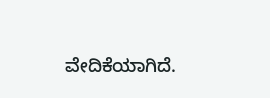ವೇದಿಕೆಯಾಗಿದೆ.